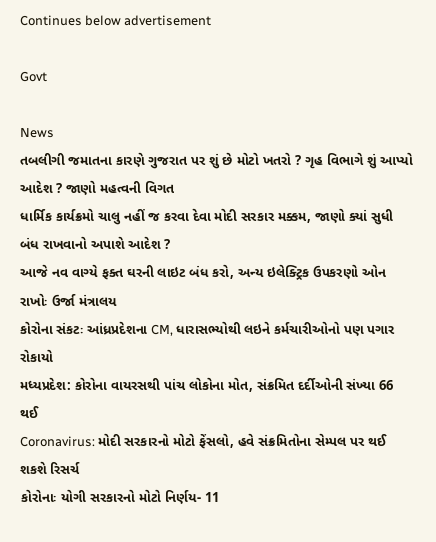Continues below advertisement

Govt

News
તબલીગી જમાતના કારણે ગુજરાત પર શું છે મોટો ખતરો ? ગૃહ વિભાગે શું આપ્યો આદેશ ? જાણો મહત્વની વિગત
ધાર્મિક કાર્યક્રમો ચાલુ નહીં જ કરવા દેવા મોદી સરકાર મક્કમ, જાણો ક્યાં સુધી બંધ રાખવાનો અપાશે આદેશ ?
આજે નવ વાગ્યે ફક્ત ઘરની લાઇટ બંધ કરો, અન્ય ઇલેક્ટ્રિક ઉપકરણો ઓન રાખોઃ ઉર્જા મંત્રાલય
કોરોના સંકટઃ આંધ્રપ્રદેશના CM, ધારાસભ્યોથી લઇને કર્મચારીઓનો પણ પગાર રોકાયો
મધ્યપ્રદેશ: કોરોના વાયરસથી પાંચ લોકોના મોત, સંક્રમિત દર્દીઓની સંખ્યા 66 થઈ
Coronavirus: મોદી સરકારનો મોટો ફેંસલો, હવે સંક્રમિતોના સેમ્પલ પર થઈ શકશે રિસર્ચ
કોરોનાઃ યોગી સરકારનો મોટો નિર્ણય- 11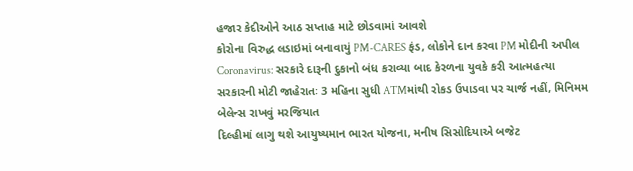હજાર કેદીઓને આઠ સપ્તાહ માટે છોડવામાં આવશે
કોરોના વિરુદ્ધ લડાઇમાં બનાવાયું PM-CARES ફંડ, લોકોને દાન કરવા PM મોદીની અપીલ
Coronavirus: સરકારે દારૂની દુકાનો બંધ કરાવ્યા બાદ કેરળના યુવકે કરી આત્મહત્યા
સરકારની મોટી જાહેરાતઃ 3 મહિના સુધી ATMમાંથી રોકડ ઉપાડવા પર ચાર્જ નહીં, મિનિમમ બેલેન્સ રાખવું મરજિયાત
દિલ્હીમાં લાગુ થશે આયુષ્યમાન ભારત યોજના, મનીષ સિસોદિયાએ બજેટ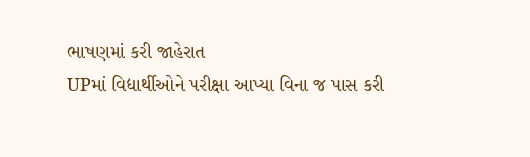ભાષણમાં કરી જાહેરાત
UPમાં વિદ્યાર્થીઓને પરીક્ષા આપ્યા વિના જ પાસ કરી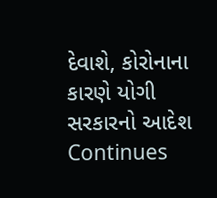દેવાશે, કોરોનાના કારણે યોગી સરકારનો આદેશ
Continues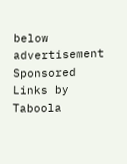below advertisement
Sponsored Links by Taboola